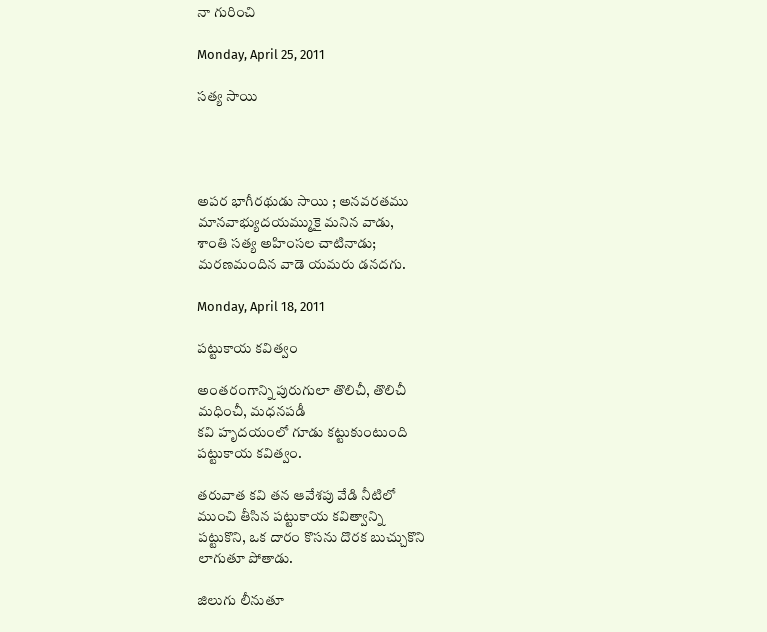నా గురించి

Monday, April 25, 2011

సత్య సాయి




అపర భాగీరథుడు సాయి ; అనవరతము
మానవాభ్యుదయమ్ముకై మనిన వాడు,
శాంతి సత్య అహింసల చాటినాడు;
మరణమందిన వాడె యమరు డనదగు.

Monday, April 18, 2011

పట్టుకాయ కవిత్వం

అంతరంగాన్ని పురుగులా తొలిచీ, తొలిచీ
మధించీ, మధనపడీ
కవి హృదయంలో గూడు కట్టుకుంటుంది
పట్టుకాయ కవిత్వం.

తరువాత కవి తన ఆవేశపు వేడి నీటిలో
ముంచి తీసిన పట్టుకాయ కవిత్వాన్ని
పట్టుకొని, ఒక దారం కొసను దొరక బుచ్చుకొని
లాగుతూ పోతాడు.

జిలుగు లీనుతూ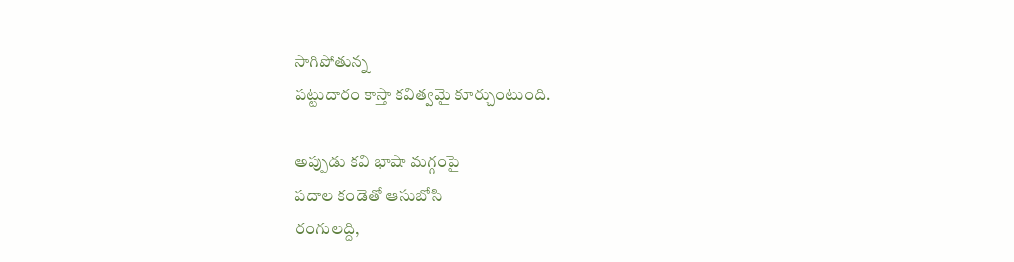సాగిపోతున్న
పట్టుదారం కాస్తా కవిత్వమై కూర్చుంటుంది.

అప్పుడు కవి భాషా మగ్గంపై
పదాల కండెతో ఆసుబోసి
రంగులద్ది,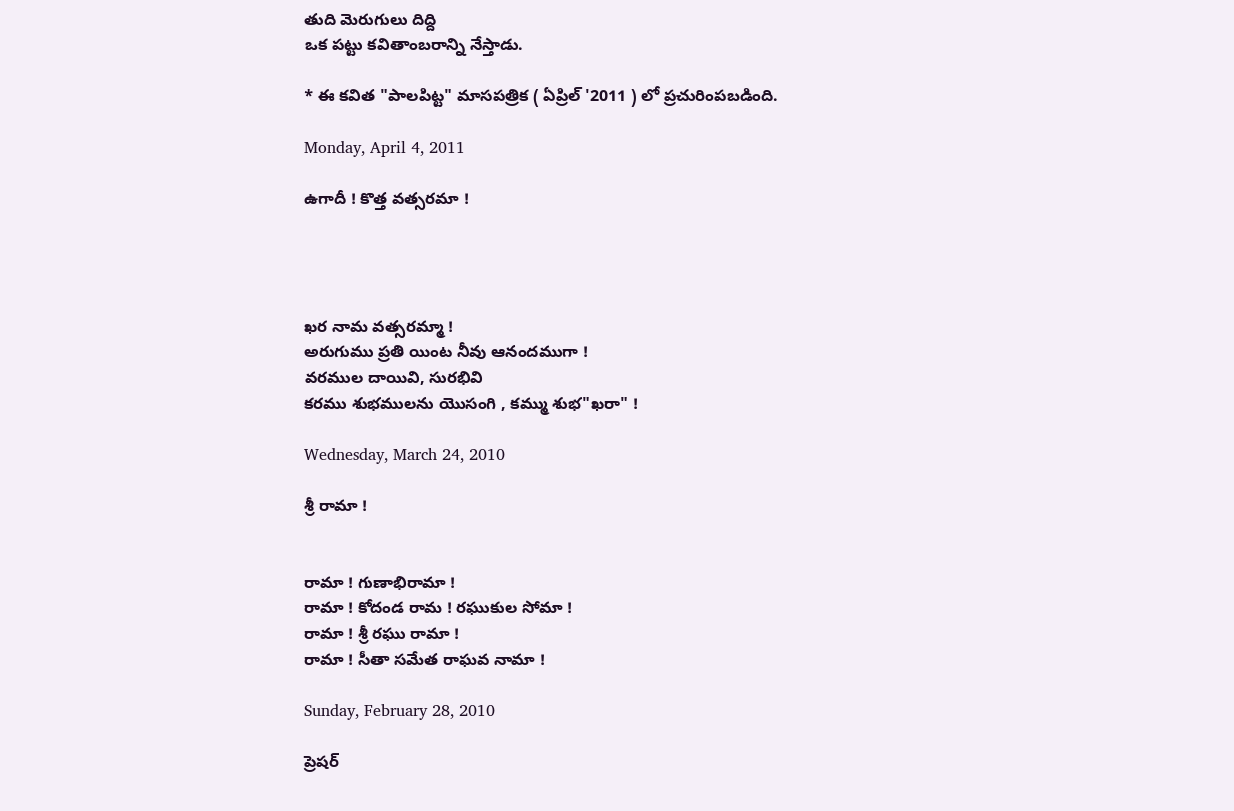తుది మెరుగులు దిద్ది
ఒక పట్టు కవితాంబరాన్ని నేస్తాడు.

* ఈ కవిత "పాలపిట్ట" మాసపత్రిక ( ఏప్రిల్ '2011 ) లో ప్రచురింపబడింది.

Monday, April 4, 2011

ఉగాదీ ! కొత్త వత్సరమా !




ఖర నామ వత్సరమ్మా !
అరుగుము ప్రతి యింట నీవు ఆనందముగా !
వరముల దాయివి, సురభివి
కరము శుభములను యొసంగి , కమ్ము శుభ"ఖరా" !

Wednesday, March 24, 2010

శ్రీ రామా !


రామా ! గుణాభిరామా !
రామా ! కోదండ రామ ! రఘుకుల సోమా !
రామా ! శ్రీ రఘు రామా !
రామా ! సీతా సమేత రాఘవ నామా !

Sunday, February 28, 2010

ప్రెషర్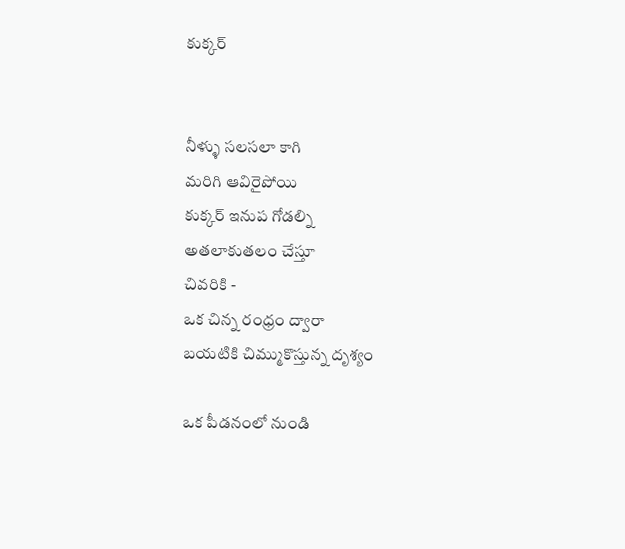కుక్కర్


నీళ్ళు సలసలా కాగి
మరిగి ఆవిరైపోయి
కుక్కర్ ఇనుప గోడల్ని
అతలాకుతలం చేస్తూ
చివరికి -
ఒక చిన్న రంధ్రం ద్వారా
బయటికి చిమ్ముకొస్తున్న దృశ్యం

ఒక పీడనంలో నుండి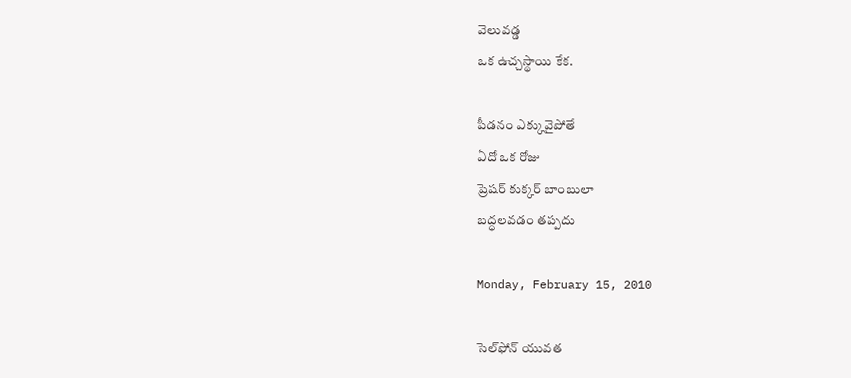వెలువడ్డ
ఒక ఉచ్చస్థాయి కేక.

పీడనం ఎక్కువైపోతే
ఏదో ఒక రోజు
ప్రెషర్ కుక్కర్ బాంబులా
బద్ధలవడం తప్పదు

Monday, February 15, 2010

సెల్‌ఫోన్ యువత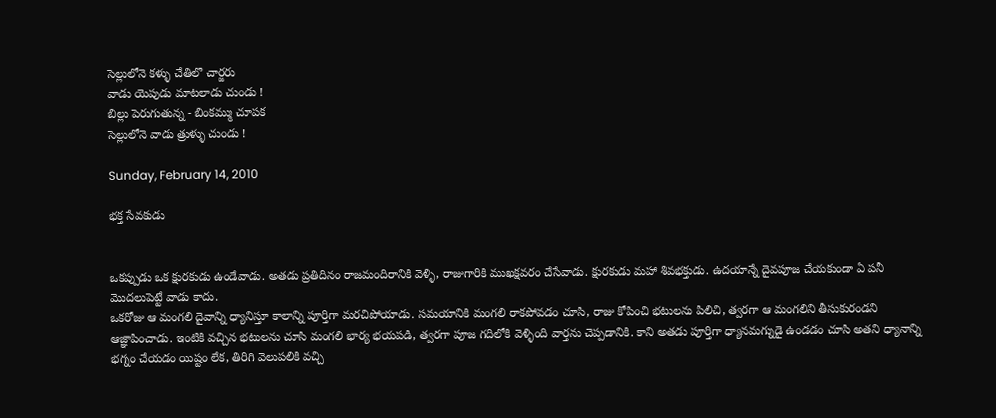సెల్లులోనె కళ్ళు చేతిలొ చార్జరు
వాడు యెపుడు మాటలాడు చుండు !
బిల్లు పెరుగుతున్న - బింకమ్ము చూపక
సెల్లులోనె వాడు త్రుళ్ళు చుండు !

Sunday, February 14, 2010

భక్త సేవకుడు


ఒకప్పుడు ఒక క్షురకుడు ఉండేవాడు. అతడు ప్రతిదినం రాజమందిరానికి వెళ్ళి, రాజుగారికి ముఖక్షవరం చేసేవాడు. క్షురకుడు మహా శివభక్తుడు. ఉదయాన్నే దైవపూజ చేయకుండా ఏ పనీ మొదలుపెట్టే వాడు కాదు.
ఒకరోజు ఆ మంగలి దైవాన్ని ధ్యానిస్తూ కాలాన్ని పూర్తిగా మరచిపోయాడు. సమయానికి మంగలి రాకపోవడం చూసి, రాజు కోపించి భటులను పిలిచి, త్వరగా ఆ మంగలిని తీసుకురండని ఆజ్ఞాపించాడు. ఇంటికి వచ్చిన భటులను చూసి మంగలి భార్య భయపడి, త్వరగా పూజ గదిలోకి వెళ్ళింది వార్తను చెప్పడానికి. కాని అతడు పూర్తిగా ధ్యానమగ్నుడై ఉండడం చూసి అతని ధ్యానాన్ని భగ్నం చేయడం యిష్టం లేక, తిరిగి వెలుపలికి వచ్చి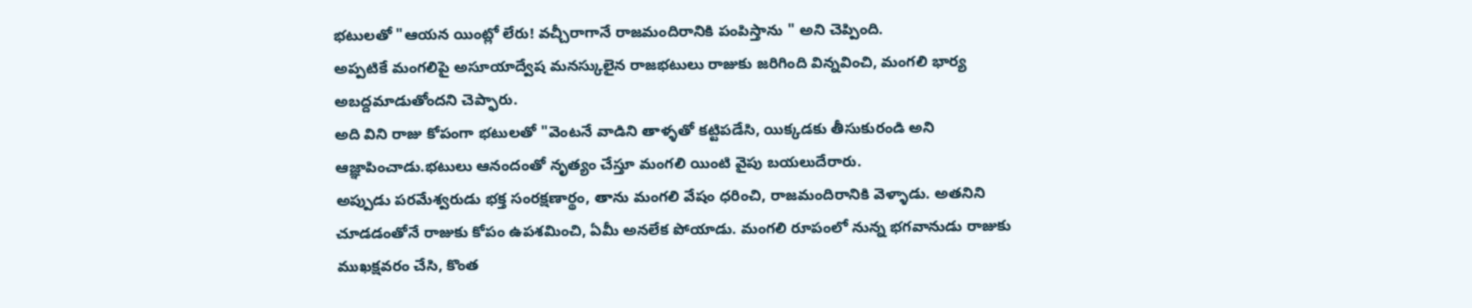భటులతో "ఆయన యింట్లో లేరు! వచ్చీరాగానే రాజమందిరానికి పంపిస్తాను " అని చెప్పింది.
అప్పటికే మంగలిపై అసూయాద్వేష మనస్కులైన రాజభటులు రాజుకు జరిగింది విన్నవించి, మంగలి భార్య అబద్దమాడుతోందని చెప్ఫారు.
అది విని రాజు కోపంగా భటులతో "వెంటనే వాడిని తాళ్ళతో కట్టిపడేసి, యిక్కడకు తీసుకురండి అని ఆజ్ఞాపించాడు.భటులు ఆనందంతో నృత్యం చేస్తూ మంగలి యింటి వైపు బయలుదేరారు.
అప్పుడు పరమేశ్వరుడు భక్త సంరక్షణార్థం, తాను మంగలి వేషం ధరించి, రాజమందిరానికి వెళ్ళాడు. అతనిని చూడడంతోనే రాజుకు కోపం ఉపశమించి, ఏమీ అనలేక పోయాడు. మంగలి రూపంలో నున్న భగవానుడు రాజుకు ముఖక్షవరం చేసి, కొంత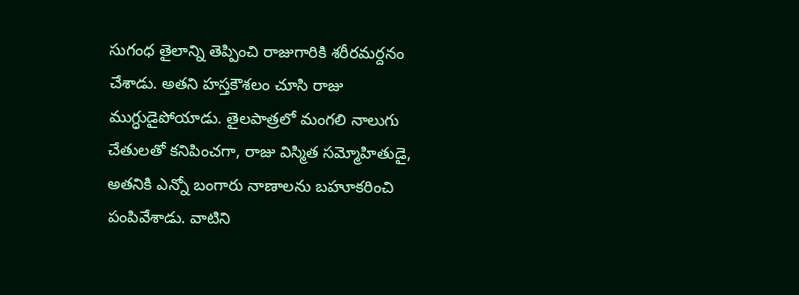సుగంధ తైలాన్ని తెప్పించి రాజుగారికి శరీరమర్దనం చేశాడు. అతని హస్తకౌశలం చూసి రాజు ముగ్ధుడైపోయాడు. తైలపాత్రలో మంగలి నాలుగు చేతులతో కనిపించగా, రాజు విస్మిత సమ్మోహితుడై, అతనికి ఎన్నో బంగారు నాణాలను బహూకరించి పంపివేశాడు. వాటిని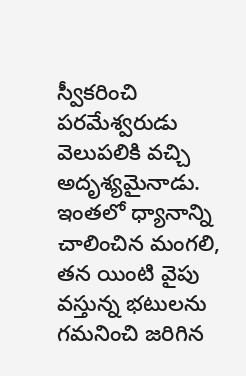స్వీకరించి పరమేశ్వరుడు వెలుపలికి వచ్చి అదృశ్యమైనాడు.
ఇంతలో ధ్యానాన్ని చాలించిన మంగలి, తన యింటి వైపు వస్తున్న భటులను గమనించి జరిగిన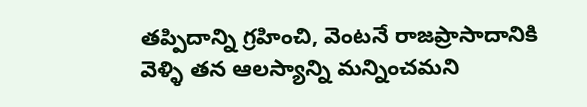తప్పిదాన్ని గ్రహించి, వెంటనే రాజప్రాసాదానికి వెళ్ళి తన ఆలస్యాన్ని మన్నించమని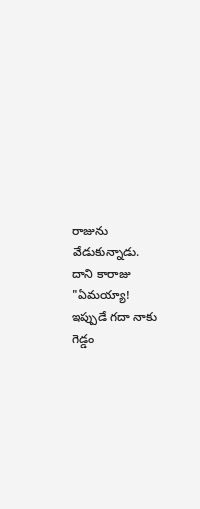రాజును వేడుకున్నాడు.
దాని కారాజు "ఏమయ్యా! ఇప్పుడే గదా నాకు గెడ్డం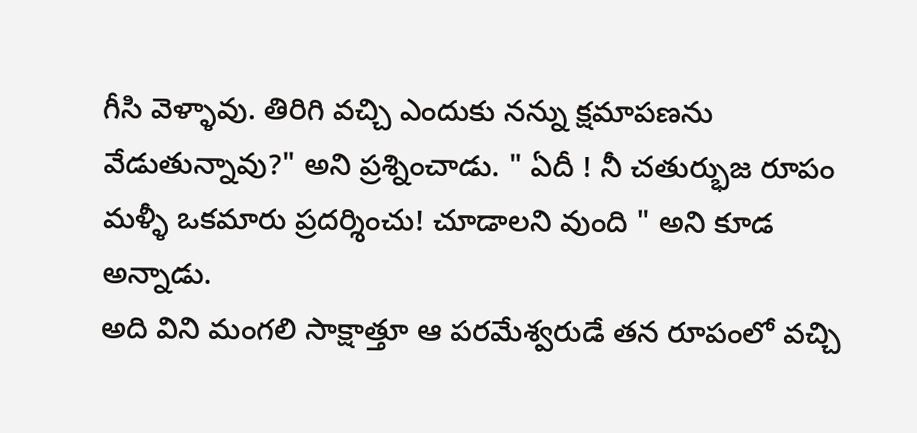గీసి వెళ్ళావు. తిరిగి వచ్చి ఎందుకు నన్ను క్షమాపణను వేడుతున్నావు?" అని ప్రశ్నించాడు. " ఏదీ ! నీ చతుర్భుజ రూపం మళ్ళీ ఒకమారు ప్రదర్శించు! చూడాలని వుంది " అని కూడ అన్నాడు.
అది విని మంగలి సాక్షాత్తూ ఆ పరమేశ్వరుడే తన రూపంలో వచ్చి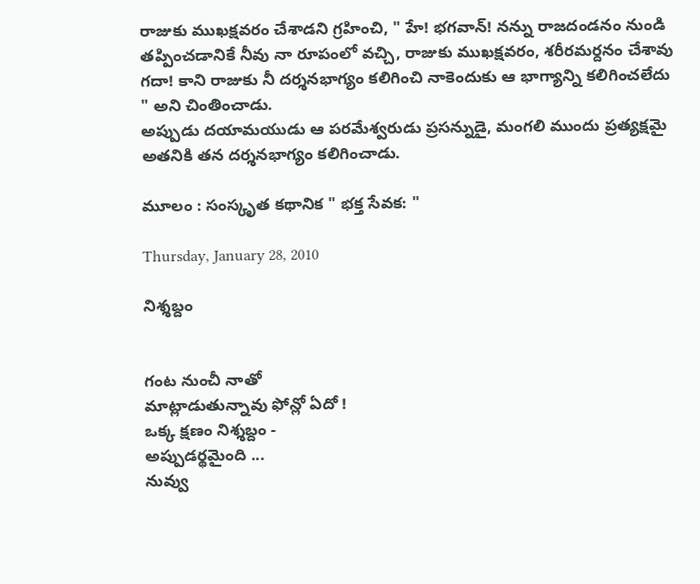రాజుకు ముఖక్షవరం చేశాడని గ్రహించి, " హే! భగవాన్! నన్ను రాజదండనం నుండి తప్పించడానికే నీవు నా రూపంలో వచ్చి, రాజుకు ముఖక్షవరం, శరీరమర్దనం చేశావు గదా! కాని రాజుకు నీ దర్శనభాగ్యం కలిగించి నాకెందుకు ఆ భాగ్యాన్ని కలిగించలేదు " అని చింతించాడు.
అప్పుడు దయామయుడు ఆ పరమేశ్వరుడు ప్రసన్నుడై, మంగలి ముందు ప్రత్యక్షమై అతనికి తన దర్శనభాగ్యం కలిగించాడు.

మూలం : సంస్కృత కథానిక " భక్త సేవక: "

Thursday, January 28, 2010

నిశ్శబ్దం


గంట నుంచీ నాతో
మాట్లాడుతున్నావు ఫోన్లో ఏదో !
ఒక్క క్షణం నిశ్శబ్దం -
అప్పుడర్థమైంది ...
నువ్వు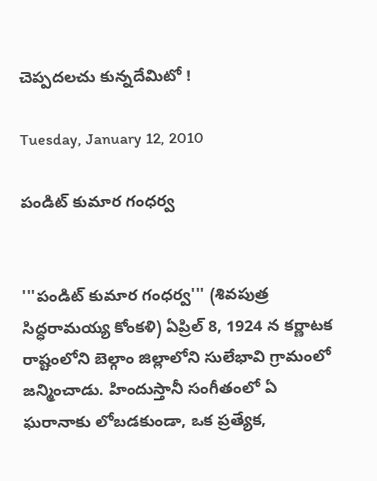చెప్పదలచు కున్నదేమిటో !

Tuesday, January 12, 2010

పండిట్ కుమార గంధర్వ


'''పండిట్ కుమార గంధర్వ''' (శివపుత్ర సిద్ధరామయ్య కోంకళి) ఏప్రిల్ 8, 1924 న కర్ణాటక రాష్టంలోని బెల్గాం జిల్లాలోని సులేభావి గ్రామంలో జన్మించాడు. హిందుస్తానీ సంగీతంలో ఏ ఘరానాకు లోబడకుండా, ఒక ప్రత్యేక,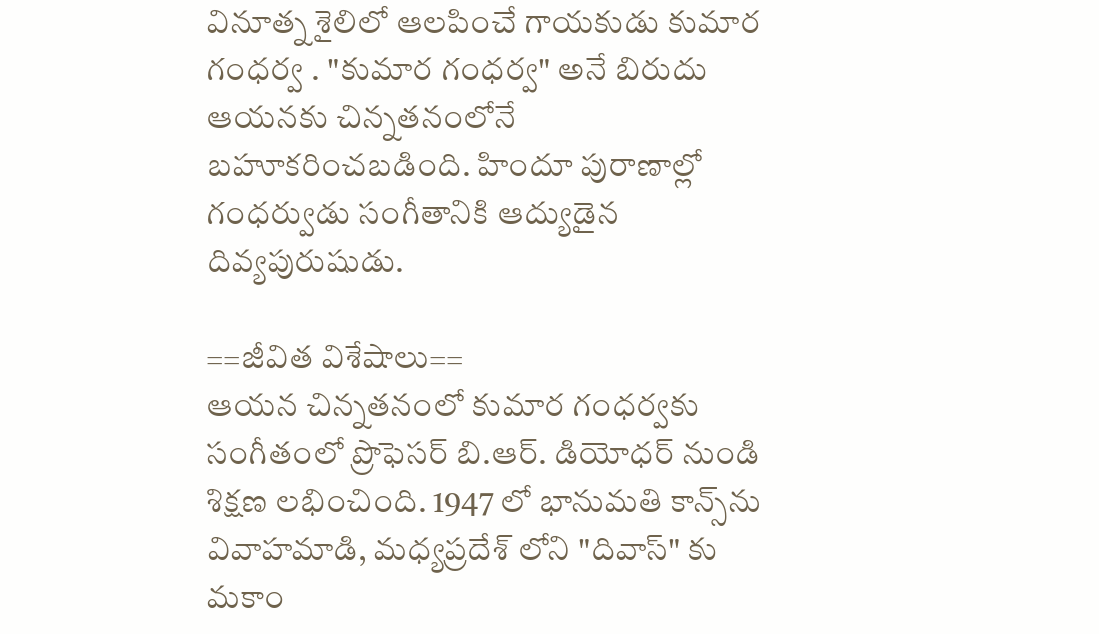వినూత్న శైలిలో ఆలపించే గాయకుడు కుమార గంధర్వ . "కుమార గంధర్వ" అనే బిరుదు ఆయనకు చిన్నతనంలోనే బహూకరించబడింది. హిందూ పురాణాల్లో గంధర్వుడు సంగీతానికి ఆద్యుడైన దివ్యపురుషుడు.

==జీవిత విశేషాలు==
ఆయన చిన్నతనంలో కుమార గంధర్వకు సంగీతంలో ప్రొఫెసర్ బి.ఆర్. డియోధర్ నుండి శిక్షణ లభించింది. 1947 లో భానుమతి కాన్స్‌ను వివాహమాడి, మధ్యప్రదేశ్ లోని "దివాస్" కు మకాం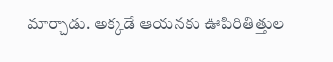మార్చాడు. అక్కడే ఆయనకు ఊపిరితిత్తుల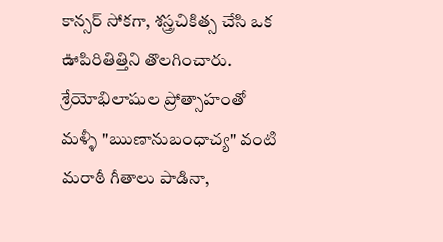కాన్సర్ సోకగా, శస్త్రచికిత్స చేసి ఒక ఊపిరితిత్తిని తొలగించారు. శ్రేయోభిలాషుల ప్రోత్సాహంతో మళ్ళీ "ఋణానుబంధాచ్య" వంటి మరాఠీ గీతాలు పాడినా,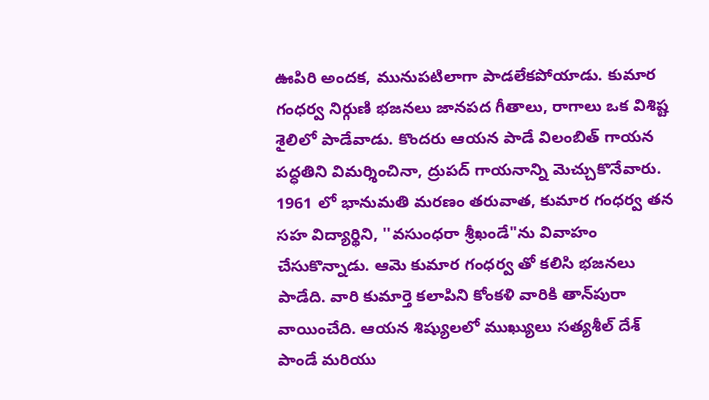ఊపిరి అందక, మునుపటిలాగా పాడలేకపోయాడు. కుమార గంధర్వ నిర్గుణి భజనలు జానపద గీతాలు, రాగాలు ఒక విశిష్ట శైలిలో పాడేవాడు. కొందరు ఆయన పాడే విలంబిత్ గాయన పద్ధతిని విమర్శించినా, ద్రుపద్ గాయనాన్ని మెచ్చుకొనేవారు. 1961 లో భానుమతి మరణం తరువాత, కుమార గంధర్వ తన సహ విద్యార్థిని, ''వసుంధరా శ్రీఖండే"ను వివాహం చేసుకొన్నాడు. ఆమె కుమార గంధర్వ తో కలిసి భజనలు పాడేది. వారి కుమార్తె కలాపిని కోంకళి వారికి తాన్‌పురా వాయించేది. ఆయన శిష్యులలో ముఖ్యులు సత్యశీల్ దేశ్ పాండే మరియు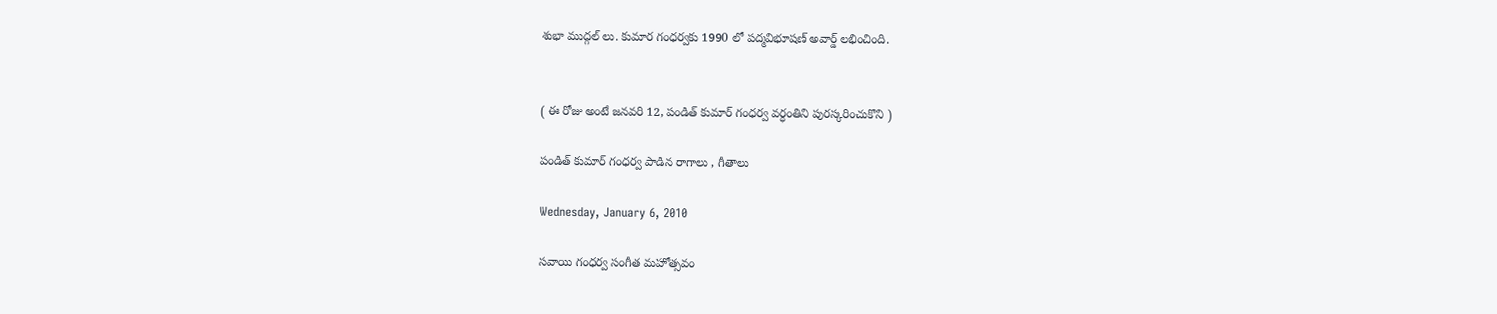శుభా ముద్గల్ లు. కుమార గంధర్వకు 1990 లో పద్మవిభూషణ్ అవార్డ్ లభించింది.


( ఈ రోజు అంటే జనవరి 12, పండిత్ కుమార్ గంధర్వ వర్ధంతిని పురస్కరించుకొని )

పండిత్ కుమార్ గంధర్వ పాడిన రాగాలు , గీతాలు

Wednesday, January 6, 2010

సవాయి గంధర్వ సంగీత మహోత్సవం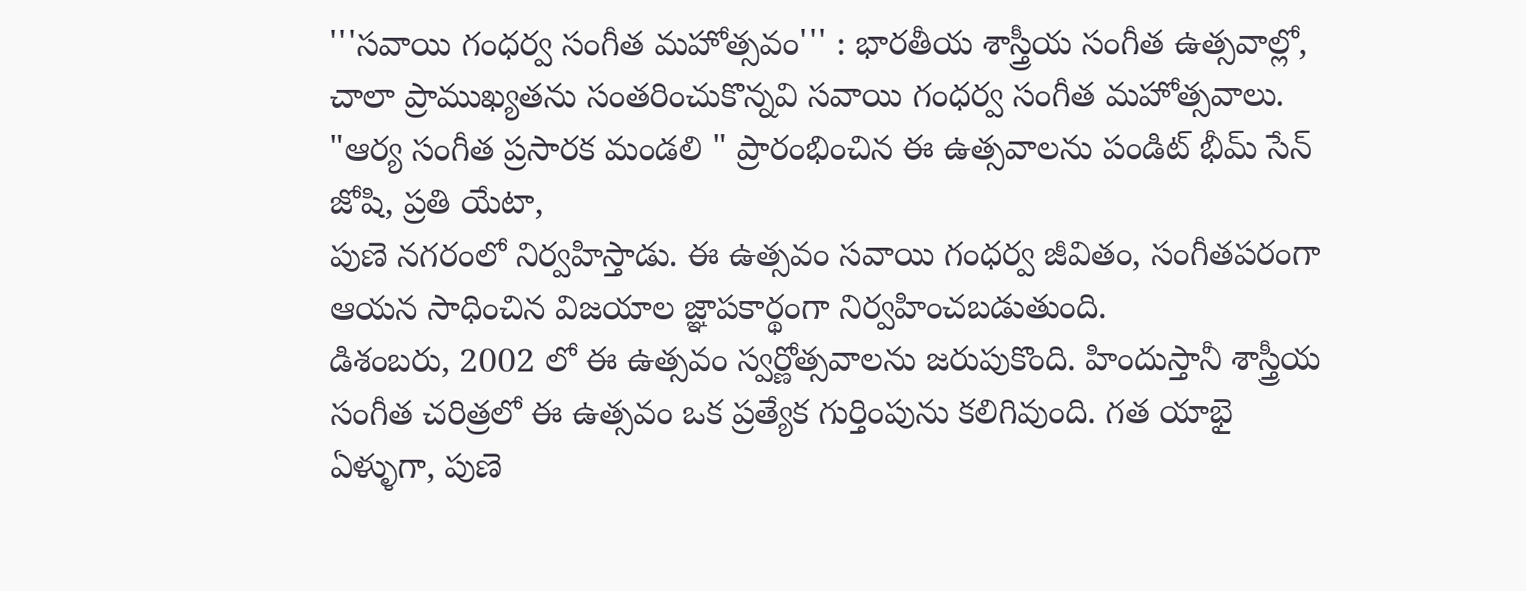'''సవాయి గంధర్వ సంగీత మహోత్సవం''' : భారతీయ శాస్త్రీయ సంగీత ఉత్సవాల్లో, చాలా ప్రాముఖ్యతను సంతరించుకొన్నవి సవాయి గంధర్వ సంగీత మహోత్సవాలు. "ఆర్య సంగీత ప్రసారక మండలి " ప్రారంభించిన ఈ ఉత్సవాలను పండిట్ భీమ్ సేన్ జోషి, ప్రతి యేటా,
పుణె నగరంలో నిర్వహిస్తాడు. ఈ ఉత్సవం సవాయి గంధర్వ జీవితం, సంగీతపరంగా ఆయన సాధించిన విజయాల జ్ఞాపకార్థంగా నిర్వహించబడుతుంది.
డిశంబరు, 2002 లో ఈ ఉత్సవం స్వర్ణోత్సవాలను జరుపుకొంది. హిందుస్తానీ శాస్త్రీయ సంగీత చరిత్రలో ఈ ఉత్సవం ఒక ప్రత్యేక గుర్తింపును కలిగివుంది. గత యాభై ఏళ్ళుగా, పుణె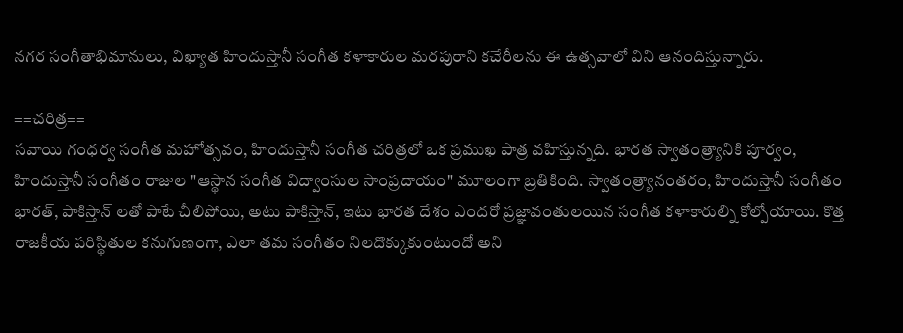నగర సంగీతాభిమానులు, విఖ్యాత హిందుస్తానీ సంగీత కళాకారుల మరపురాని కచేరీలను ఈ ఉత్సవాలో విని ఆనందిస్తున్నారు.

==చరిత్ర==
సవాయి గంధర్వ సంగీత మహోత్సవం, హిందుస్తానీ సంగీత చరిత్రలో ఒక ప్రముఖ పాత్ర వహిస్తున్నది. భారత స్వాతంత్ర్యానికి పూర్వం, హిందుస్తానీ సంగీతం రాజుల "ఆస్థాన సంగీత విద్వాంసుల సాంప్రదాయం" మూలంగా బ్రతికింది. స్వాతంత్ర్యానంతరం, హిందుస్తానీ సంగీతం భారత్, పాకిస్తాన్ లతో పాటే చీలిపోయి, అటు పాకిస్తాన్, ఇటు భారత దేశం ఎందరో ప్రజ్ఞావంతులయిన సంగీత కళాకారుల్ని కోల్పోయాయి. కొత్త రాజకీయ పరిస్థితుల కనుగుణంగా, ఎలా తమ సంగీతం నిలదొక్కుకుంటుందో అని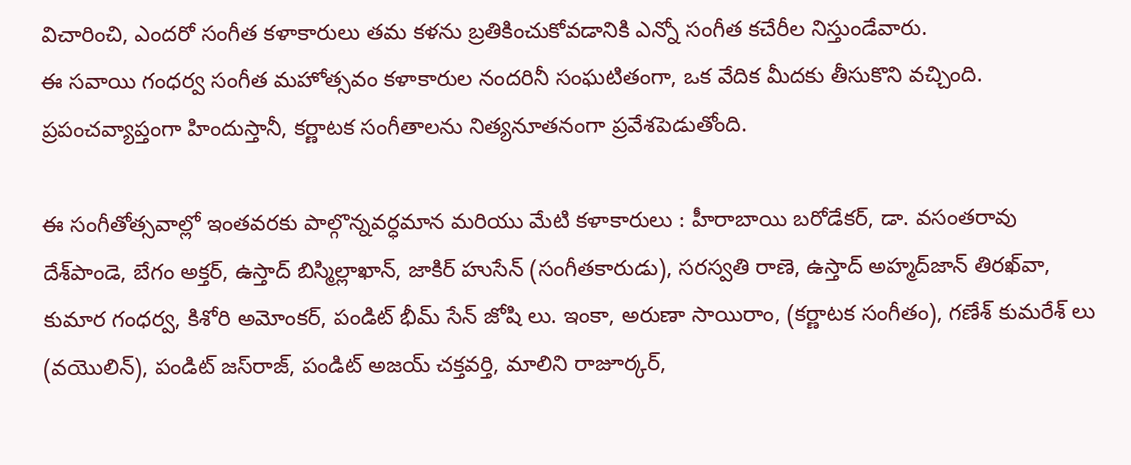విచారించి, ఎందరో సంగీత కళాకారులు తమ కళను బ్రతికించుకోవడానికి ఎన్నో సంగీత కచేరీల నిస్తుండేవారు.
ఈ సవాయి గంధర్వ సంగీత మహోత్సవం కళాకారుల నందరినీ సంఘటితంగా, ఒక వేదిక మీదకు తీసుకొని వచ్చింది. ప్రపంచవ్యాప్తంగా హిందుస్తానీ, కర్ణాటక సంగీతాలను నిత్యనూతనంగా ప్రవేశపెడుతోంది.

ఈ సంగీతోత్సవాల్లో ఇంతవరకు పాల్గొన్నవర్ధమాన మరియు మేటి కళాకారులు : హీరాబాయి బరోడేకర్, డా. వసంతరావు దేశ్‌పాండె, బేగం అక్తర్, ఉస్తాద్ బిస్మిల్లాఖాన్, జాకిర్ హుసేన్ (సంగీతకారుడు), సరస్వతి రాణె, ఉస్తాద్ అహ్మద్‌జాన్ తిరఖ్‌వా, కుమార గంధర్వ, కిశోరి అమోంకర్, పండిట్ భీమ్ సేన్ జోషి లు. ఇంకా, అరుణా సాయిరాం, (కర్ణాటక సంగీతం), గణేశ్ కుమరేశ్ లు (వయొలిన్), పండిట్ జస్‌రాజ్, పండిట్ అజయ్ చక్తవర్తి, మాలిని రాజూర్కర్,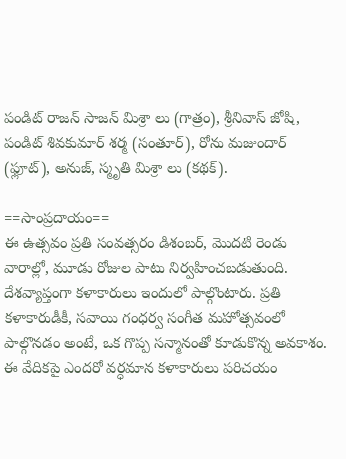పండిట్ రాజన్ సాజన్ మిశ్రా లు (గాత్రం), శ్రీనివాస్ జోషి, పండిట్ శివకుమార్ శర్మ (సంతూర్), రోను మజుందార్ (ఫ్లూట్), అనుజ్, స్మృతి మిశ్రా లు (కథక్).

==సాంప్రదాయం==
ఈ ఉత్సవం ప్రతి సంవత్సరం డిశంబర్, మొదటి రెండు వారాల్లో, మూడు రోజుల పాటు నిర్వహించబడుతుంది. దేశవ్యాప్తంగా కళాకారులు ఇందులో పాల్గొంటారు. ప్రతి కళాకారుడీకీ, సవాయి గంధర్వ సంగీత మహోత్సవంలో పాల్గొనడం అంటే, ఒక గొప్ప సన్మానంతో కూడుకొన్న అవకాశం. ఈ వేదికపై ఎందరో వర్ధమాన కళాకారులు పరిచయం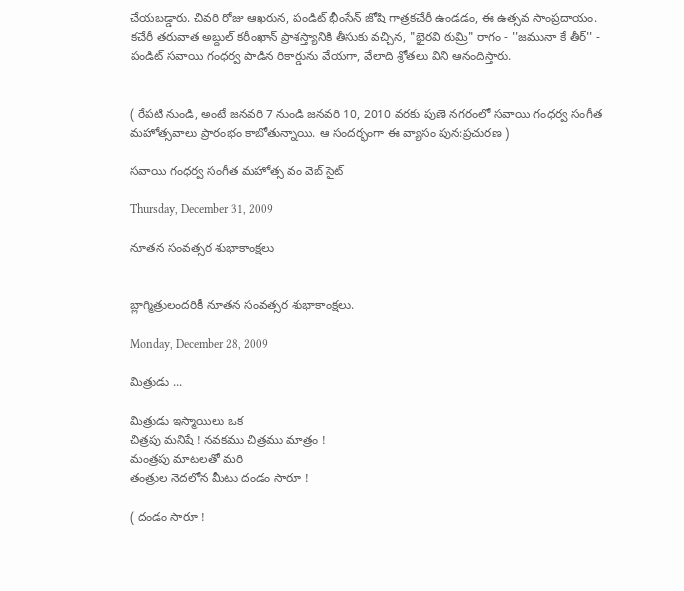చేయబడ్డారు. చివరి రోజు ఆఖరున, పండిట్ భీంసేన్ జోషి గాత్రకచేరీ ఉండడం, ఈ ఉత్సవ సాంప్రదాయం. కచేరీ తరువాత అబ్దుల్ కరీంఖాన్ ప్రాశస్త్యానికి తీసుకు వచ్చిన, "భైరవి ఠుమ్రి" రాగం - ''జమునా కే తీర్'' - పండిట్ సవాయి గంధర్వ పాడిన రికార్డును వేయగా, వేలాది శ్రోతలు విని ఆనందిస్తారు.


( రేపటి నుండి, అంటే జనవరి 7 నుండి జనవరి 10, 2010 వరకు పుణె నగరంలో సవాయి గంధర్వ సంగీత మహోత్సవాలు ప్రారంభం కాబోతున్నాయి. ఆ సందర్భంగా ఈ వ్యాసం పున:ప్రచురణ )

సవాయి గంధర్వ సంగీత మహోత్స వం వెబ్ సైట్

Thursday, December 31, 2009

నూతన సంవత్సర శుభాకాంక్షలు


బ్లాగ్మిత్రులందరికీ నూతన సంవత్సర శుభాకాంక్షలు.

Monday, December 28, 2009

మిత్రుడు ...

మిత్రుడు ఇస్మాయిలు ఒక
చిత్రపు మనిషే ! నవకము చిత్రము మాత్రం !
మంత్రపు మాటలతో మరి
తంత్రుల నెదలోన మీటు దండం సారూ !

( దండం సారూ !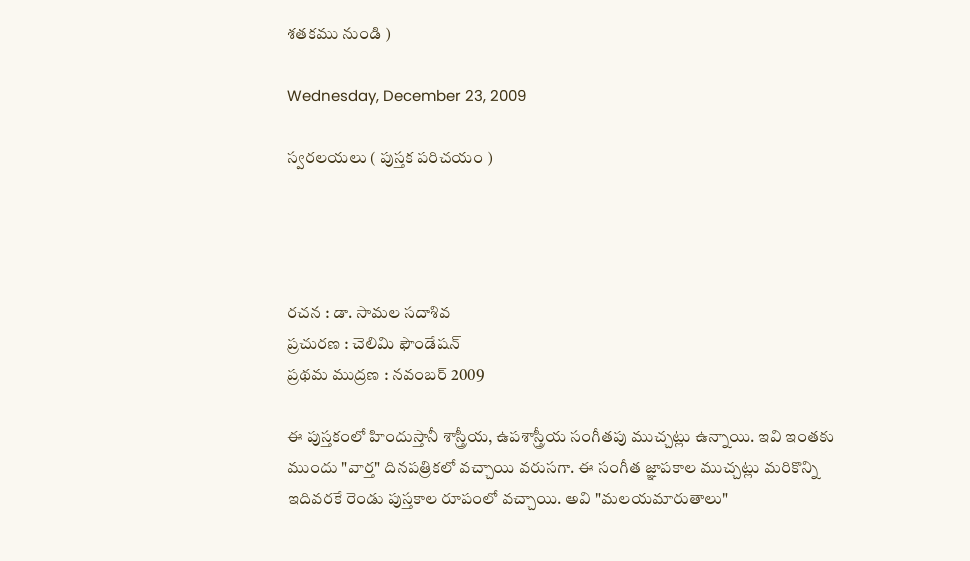శతకము నుండి )

Wednesday, December 23, 2009

స్వరలయలు ( పుస్తక పరిచయం )




రచన : డా. సామల సదాశివ
ప్రచురణ : చెలిమి ఫౌండేషన్
ప్రథమ ముద్రణ : నవంబర్ 2009

ఈ పుస్తకంలో హిందుస్తానీ శాస్త్రీయ, ఉపశాస్త్రీయ సంగీతపు ముచ్చట్లు ఉన్నాయి. ఇవి ఇంతకు ముందు "వార్త" దినపత్రికలో వచ్చాయి వరుసగా. ఈ సంగీత జ్ఞాపకాల ముచ్చట్లు మరికొన్ని ఇదివరకే రెండు పుస్తకాల రూపంలో వచ్చాయి. అవి "మలయమారుతాలు"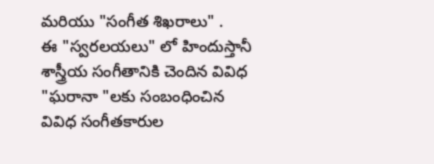మరియు "సంగీత శిఖరాలు" .
ఈ "స్వరలయలు" లో హిందుస్తానీ శాస్త్రీయ సంగీతానికి చెందిన వివిధ "ఘరానా "లకు సంబంధించిన వివిధ సంగీతకారుల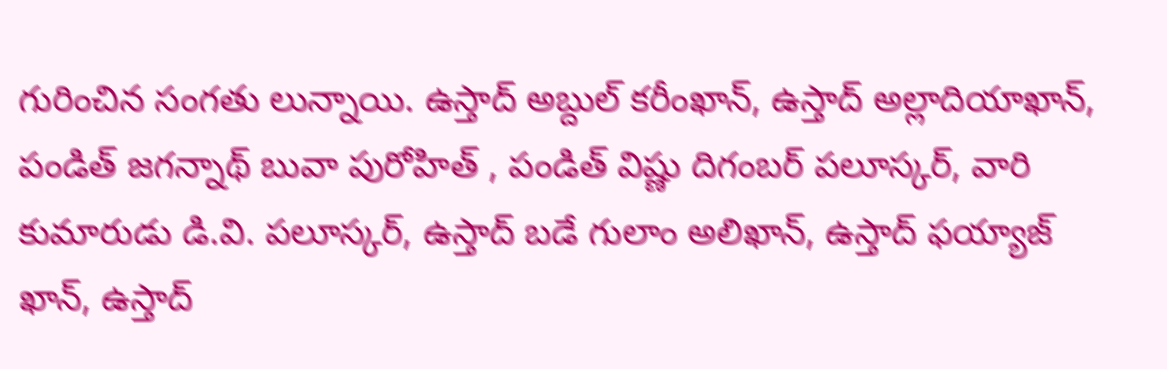గురించిన సంగతు లున్నాయి. ఉస్తాద్ అబ్దుల్ కరీంఖాన్, ఉస్తాద్ అల్లాదియాఖాన్, పండిత్ జగన్నాథ్ బువా పురోహిత్ , పండిత్ విష్ణు దిగంబర్ పలూస్కర్, వారి కుమారుడు డి.వి. పలూస్కర్, ఉస్తాద్ బడే గులాం అలిఖాన్, ఉస్తాద్ ఫయ్యాజ్ ఖాన్, ఉస్తాద్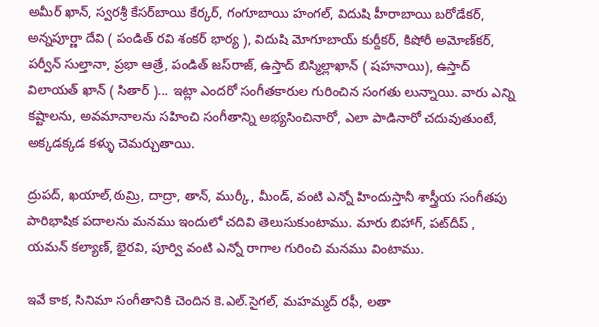అమీర్ ఖాన్, స్వరశ్రీ కేసర్‌బాయి కేర్కర్, గంగూబాయి హంగల్, విదుషి హీరాబాయి బరోడేకర్, అన్నపూర్ణా దేవి ( పండిత్ రవి శంకర్ భార్య ), విదుషి మోగూబాయ్ కుర్దీకర్, కిషోరీ అమోణ్‌కర్, పర్వీన్ సుల్తానా, ప్రభా ఆత్రే, పండిత్ జస్‌రాజ్, ఉస్తాద్ బిస్మిల్లాఖాన్ ( షహనాయి), ఉస్తాద్ విలాయత్ ఖాన్ ( సితార్ )... ఇట్లా ఎందరో సంగీతకారుల గురించిన సంగతు లున్నాయి. వారు ఎన్ని కష్టాలను, అవమానాలను సహించి సంగీతాన్ని అభ్యసించినారో, ఎలా పాడినారో చదువుతుంటే, అక్కడక్కడ కళ్ళు చెమర్చుతాయి.

ద్రుపద్, ఖయాల్,ఠుమ్రి, దాద్రా, తాన్, ముర్కీ, మీండ్, వంటి ఎన్నో హిందుస్తానీ శాస్త్రీయ సంగీతపు పారిభాషిక పదాలను మనము ఇందులో చదివి తెలుసుకుంటాము. మారు బిహాగ్, పట్‌దీప్ , యమన్ కల్యాణ్, భైరవి, పూర్వి వంటి ఎన్నో రాగాల గురించి మనము వింటాము.

ఇవే కాక, సినిమా సంగీతానికి చెందిన కె.ఎల్.సైగల్, మహమ్మద్ రఫీ, లతా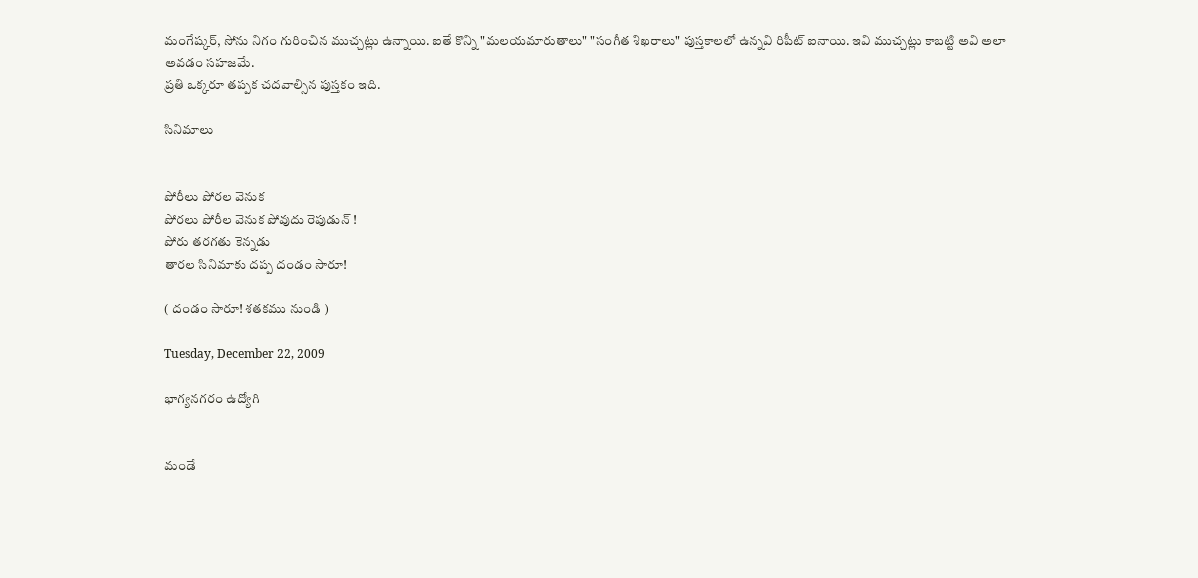మంగేష్కర్, సోను నిగం గురించిన ముచ్చట్లు ఉన్నాయి. ఐతే కొన్ని "మలయమారుతాలు" "సంగీత శిఖరాలు" పుస్తకాలలో ఉన్నవి రిపీట్ ఐనాయి. ఇవి ముచ్చట్లు కాబట్టి అవి అలా అవడం సహజమే.
ప్రతి ఒక్కరూ తప్పక చదవాల్సిన పుస్తకం ఇది.

సినిమాలు


పోరీలు పోరల వెనుక
పోరలు పోరీల వెనుక పోవుదు రెపుడున్ !
పోరు తరగతు కెన్నడు
తారల సినిమాకు దప్ప దండం సారూ!

( దండం సారూ! శతకము నుండి )

Tuesday, December 22, 2009

భాగ్యనగరం ఉద్యోగి


మండే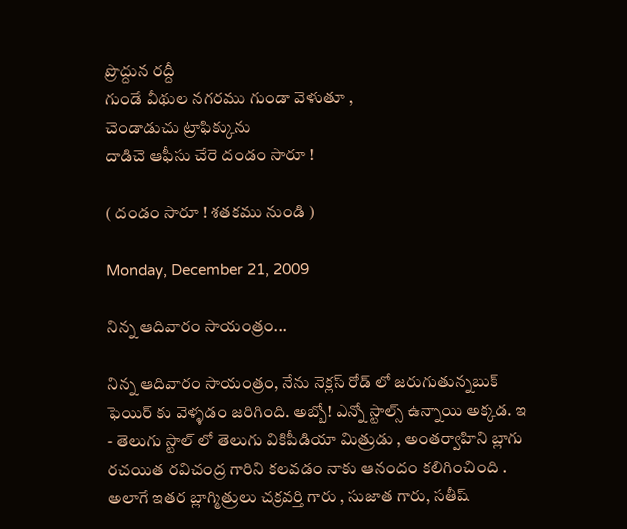ప్రొద్దున రద్దీ
గుండే వీథుల నగరము గుండా వెళుతూ ,
చెండాడుచు ట్రాఫిక్కును
దాడిచె ఆఫీసు చేరె దండం సారూ !

( దండం సారూ ! శతకము నుండి )

Monday, December 21, 2009

నిన్న ఆదివారం సాయంత్రం...

నిన్న ఆదివారం సాయంత్రం, నేను నెక్లస్ రోడ్ లో జరుగుతున్నబుక్ ఫెయిర్ కు వెళ్ళడం జరిగింది. అబ్బో! ఎన్నో స్టాల్స్ ఉన్నాయి అక్కడ. ఇ - తెలుగు స్టాల్ లో తెలుగు వికిపీడియా మిత్రుడు , అంతర్వాహిని బ్లాగు రచయిత రవిచంద్ర గారిని కలవడం నాకు ఆనందం కలిగించింది . అలాగే ఇతర బ్లాగ్మిత్రులు చక్రవర్తి గారు , సుజాత గారు, సతీష్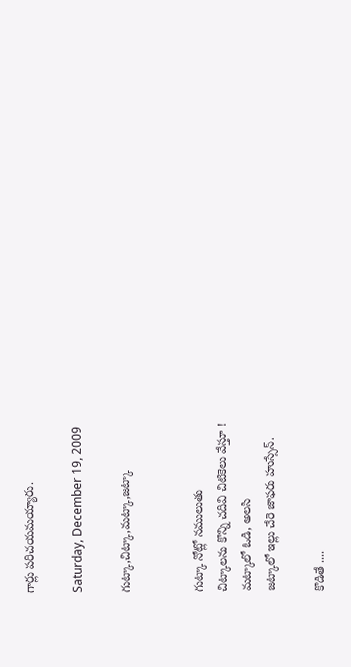గార్లు పరిచయమయ్యారు.

Saturday, December 19, 2009

గుట్కా,చిట్కా,మట్కా,జట్కా


గుట్కా నోట్లో నములుతు
చిట్కాలను కొన్ని చదివి చిటికెలు వేస్తూ !
మట్కాలో ఓడి, అలసి
జట్కాలో ఇల్లు చేరె జాఫరు హుస్సేన్.

కొడితే ....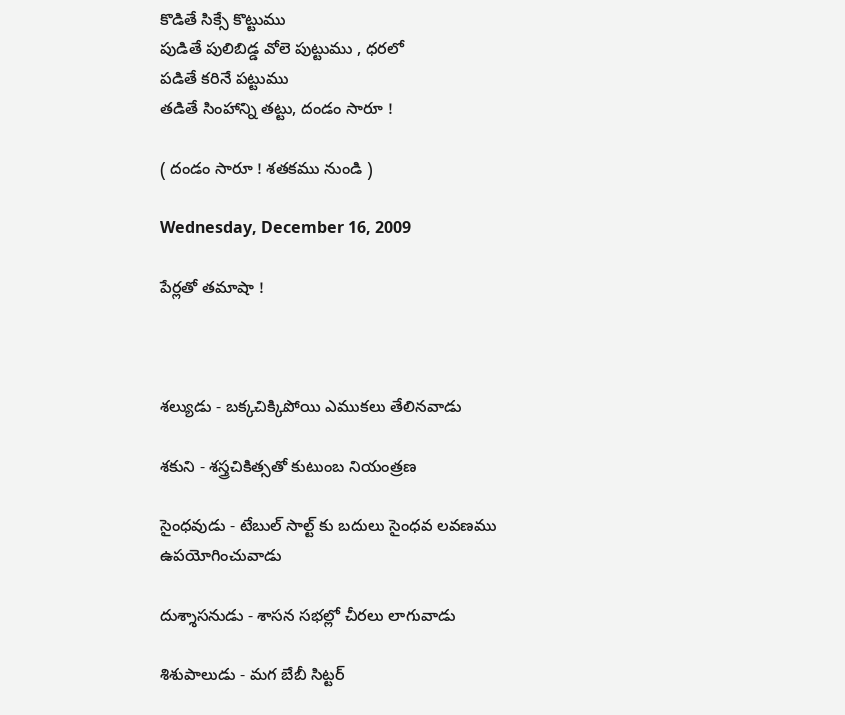కొడితే సిక్సే కొట్టుము
పుడితే పులిబిడ్డ వోలె పుట్టుము , ధరలో
పడితే కరినే పట్టుము
తడితే సింహాన్ని తట్టు, దండం సారూ !

( దండం సారూ ! శతకము నుండి )

Wednesday, December 16, 2009

పేర్లతో తమాషా !



శల్యుడు - బక్కచిక్కిపోయి ఎముకలు తేలినవాడు

శకుని - శస్త్రచికిత్సతో కుటుంబ నియంత్రణ

సైంధవుడు - టేబుల్ సాల్ట్ కు బదులు సైంధవ లవణము ఉపయోగించువాడు

దుశ్శాసనుడు - శాసన సభల్లో చీరలు లాగువాడు

శిశుపాలుడు - మగ బేబీ సిట్టర్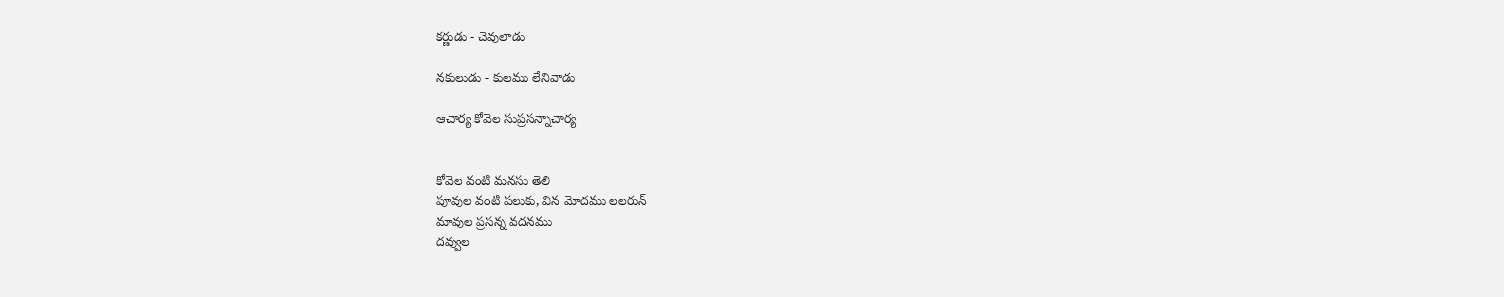కర్ణుడు - చెవులాడు

నకులుడు - కులము లేనివాడు

ఆచార్య కోవెల సుప్రసన్నాచార్య


కోవెల వంటి మనసు తెలి
పూవుల వంటి పలుకు, విన మోదము లలరున్
మావుల ప్రసన్న వదనము
దవ్వుల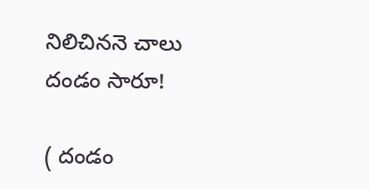నిలిచిననె చాలు దండం సారూ!

( దండం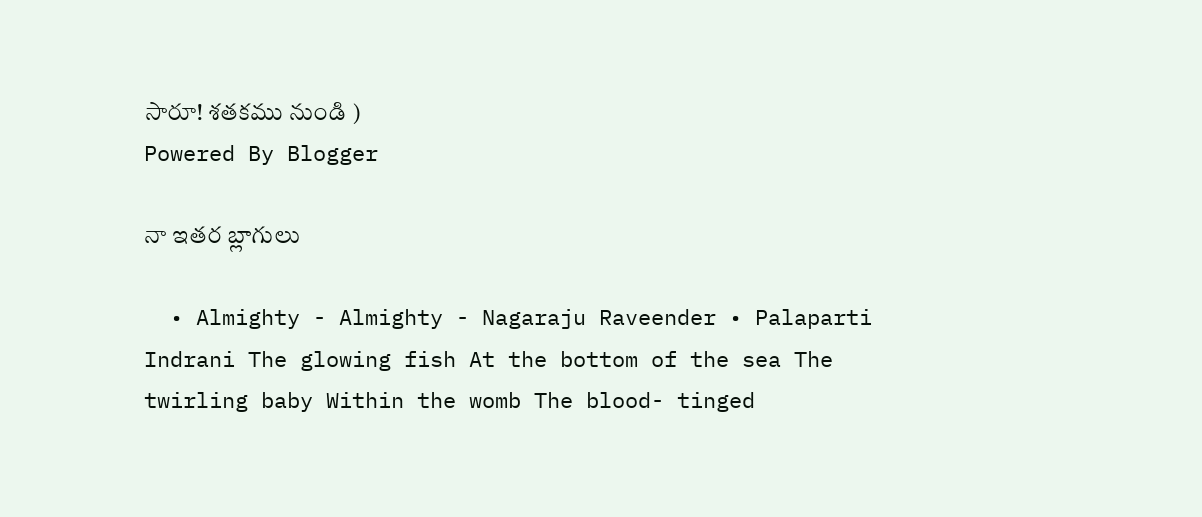సారూ! శతకము నుండి )
Powered By Blogger

నా ఇతర బ్లాగులు

  • Almighty - Almighty - Nagaraju Raveender • Palaparti Indrani The glowing fish At the bottom of the sea The twirling baby Within the womb The blood- tinged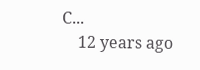C...
    12 years ago